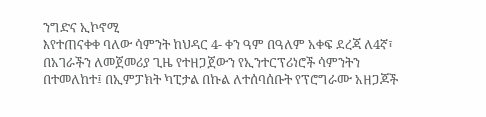ንግድና ኢኮኖሚ
እየተጠናቀቀ ባለው ሳምንት ከህዳር 4- ቀን ዓም በዓለም አቀፍ ደረጃ ለ4ኛ፣ በአገራችን ለመጀመሪያ ጊዜ የተዘጋጀውን የኢንተርፕሪነሮች ሳምንትን በተመለከተ፤ በኢምፓክት ካፒታል በኩል ለተሰባሰቡት የፕሮግራሙ አዘጋጆች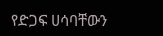የድጋፍ ሀሳባቸውን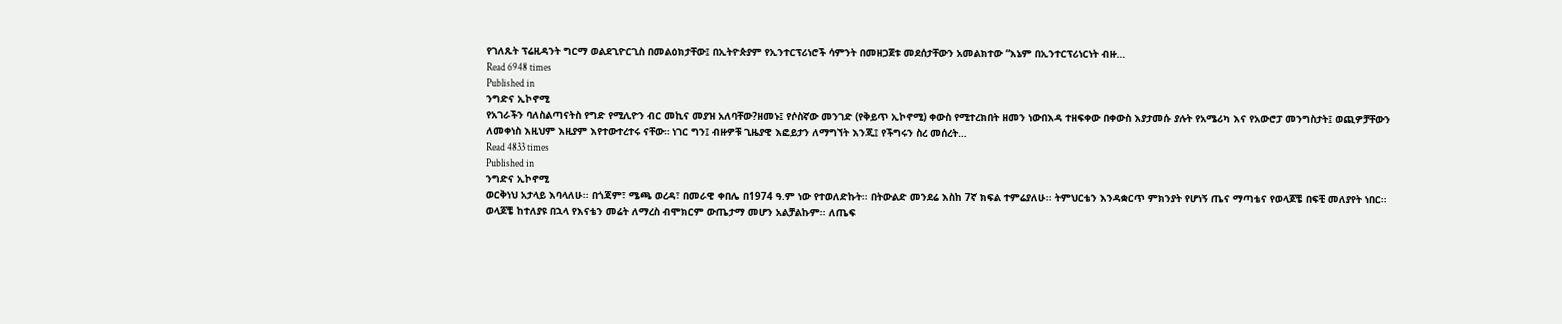የገለጹት ፕሬዚዳንት ግርማ ወልደጊዮርጊስ በመልዕክታቸው፤ በኢትዮጵያም የኢንተርፕሪነሮች ሳምንት በመዘጋጀቱ መደሰታቸውን አመልክተው “እኔም በኢንተርፕሪነርነት ብዙ…
Read 6948 times
Published in
ንግድና ኢኮኖሚ
የአገራችን ባለስልጣናትስ የግድ የሚሊዮን ብር መኪና መያዝ አለባቸው?ዘመኑ፤ የሶስኛው መንገድ (የቅይጥ ኢኮኖሚ) ቀውስ የሚተረክበት ዘመን ነውበእዳ ተዘፍቀው በቀውስ እያታመሱ ያሉት የአሜሪካ እና የአውሮፓ መንግስታት፤ ወጪዎቻቸውን ለመቀነስ እዚህም እዚያም እየተውተረተሩ ናቸው። ነገር ግን፤ ብዙዎቹ ጊዜያዊ እፎይታን ለማግኘት እንጂ፤ የችግሩን ስረ መሰረት…
Read 4833 times
Published in
ንግድና ኢኮኖሚ
ወርቅነህ አታላይ እባላለሁ፡፡ በጎጃም፣ ሜጫ ወረዳ፣ በመራዊ ቀበሌ በ1974 ዓ.ም ነው የተወለድኩት፡፡ በትውልድ መንደሬ እስከ 7ኛ ክፍል ተምሬያለሁ፡፡ ትምህርቴን እንዳቋርጥ ምክንያት የሆነኝ ጤና ማጣቴና የወላጆቼ በፍቺ መለያየት ነበር፡፡ ወላጆቼ ከተለያዩ በኋላ የእናቴን መሬት ለማረስ ብሞክርም ውጤታማ መሆን አልቻልኩም፡፡ ለጤፍ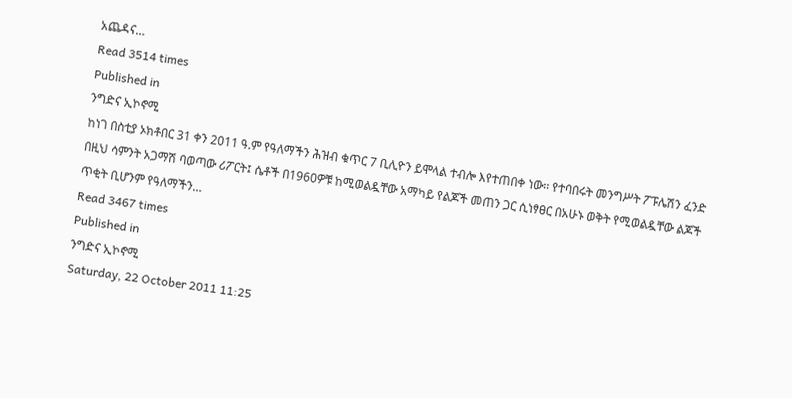አጨዳና…
Read 3514 times
Published in
ንግድና ኢኮኖሚ
ከነገ በስቲያ ኦክቶበር 31 ቀን 2011 ዓ.ም የዓለማችን ሕዝብ ቁጥር 7 ቢሊዮን ይሞላል ተብሎ እየተጠበቀ ነው፡፡ የተባበሩት መንግሥት ፖፑሌሽን ፈንድ በዚህ ሳምንት አጋማሽ ባወጣው ሪፖርት፤ ሴቶች በ1960ዎቹ ከሚወልዷቸው አማካይ የልጆች መጠን ጋር ሲነፃፀር በአሁኑ ወቅት የሚወልዷቸው ልጆች ጥቂት ቢሆንም የዓለማችን…
Read 3467 times
Published in
ንግድና ኢኮኖሚ
Saturday, 22 October 2011 11:25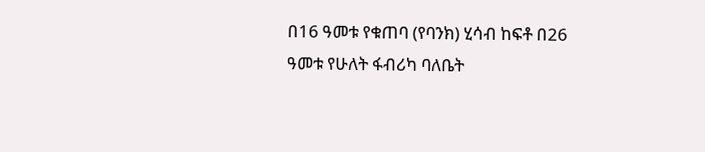በ16 ዓመቱ የቁጠባ (የባንክ) ሂሳብ ከፍቶ በ26 ዓመቱ የሁለት ፋብሪካ ባለቤት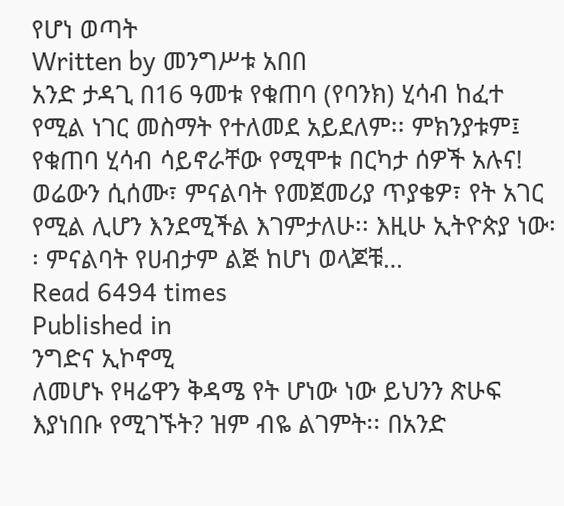የሆነ ወጣት
Written by መንግሥቱ አበበ
አንድ ታዳጊ በ16 ዓመቱ የቁጠባ (የባንክ) ሂሳብ ከፈተ የሚል ነገር መስማት የተለመደ አይደለም፡፡ ምክንያቱም፤ የቁጠባ ሂሳብ ሳይኖራቸው የሚሞቱ በርካታ ሰዎች አሉና! ወሬውን ሲሰሙ፣ ምናልባት የመጀመሪያ ጥያቄዎ፣ የት አገር የሚል ሊሆን እንደሚችል እገምታለሁ፡፡ እዚሁ ኢትዮጵያ ነው፡፡ ምናልባት የሀብታም ልጅ ከሆነ ወላጆቹ…
Read 6494 times
Published in
ንግድና ኢኮኖሚ
ለመሆኑ የዛሬዋን ቅዳሜ የት ሆነው ነው ይህንን ጽሁፍ እያነበቡ የሚገኙት? ዝም ብዬ ልገምት፡፡ በአንድ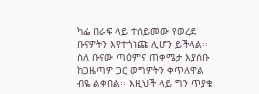ካፌ በራፍ ላይ ተሰይመው የወረደ ቡናዎትን እየተጎነጩ ሊሆን ይችላል፡፡ ስለ ቡናው ጣዕምና ጠቀሜታ እያሰቡ ከጋዜጣዎ ጋር ወግዎትን ቀጥለዋል ብዬ ልቀበል፡፡ እዚህች ላይ ግን ጥያቄ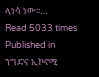ላነሳ ነው፡፡…
Read 5033 times
Published in
ንግድና ኢኮኖሚ